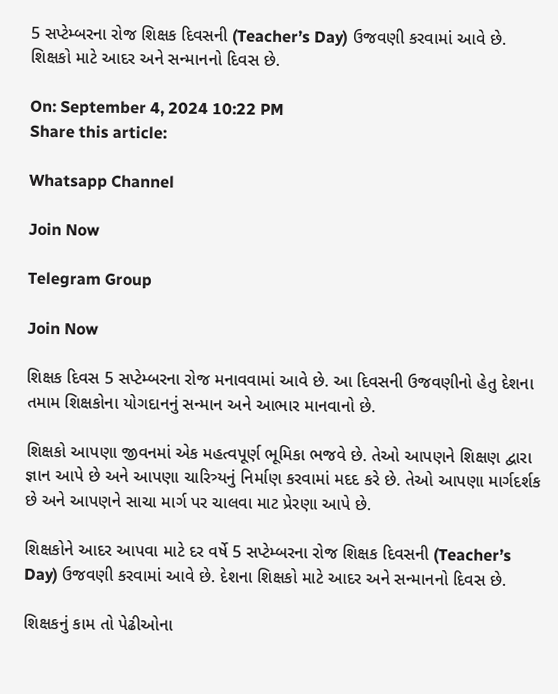5 સપ્ટેમ્બરના રોજ શિક્ષક દિવસની (Teacher’s Day) ઉજવણી કરવામાં આવે છે. શિક્ષકો માટે આદર અને સન્માનનો દિવસ છે.

On: September 4, 2024 10:22 PM
Share this article:

Whatsapp Channel

Join Now

Telegram Group

Join Now

શિક્ષક દિવસ 5 સપ્ટેમ્બરના રોજ મનાવવામાં આવે છે. આ દિવસની ઉજવણીનો હેતુ દેશના તમામ શિક્ષકોના યોગદાનનું સન્માન અને આભાર માનવાનો છે.

શિક્ષકો આપણા જીવનમાં એક મહત્વપૂર્ણ ભૂમિકા ભજવે છે. તેઓ આપણને શિક્ષણ દ્વારા જ્ઞાન આપે છે અને આપણા ચારિત્ર્યનું નિર્માણ કરવામાં મદદ કરે છે. તેઓ આપણા માર્ગદર્શક છે અને આપણને સાચા માર્ગ પર ચાલવા માટ પ્રેરણા આપે છે.

શિક્ષકોને આદર આપવા માટે દર વર્ષે 5 સપ્ટેમ્બરના રોજ શિક્ષક દિવસની (Teacher’s Day) ઉજવણી કરવામાં આવે છે. દેશના શિક્ષકો માટે આદર અને સન્માનનો દિવસ છે.

શિક્ષકનું કામ તો પેઢીઓના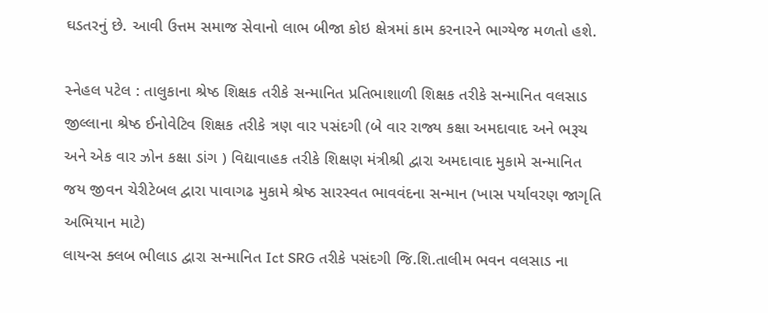ઘડતરનું છે. આવી ઉત્તમ સમાજ સેવાનો લાભ બીજા કોઇ ક્ષેત્રમાં કામ કરનારને ભાગ્યેજ મળતો હશે.

સ્નેહલ પટેલ : તાલુકાના શ્રેષ્ઠ શિક્ષક તરીકે સન્માનિત પ્રતિભાશાળી શિક્ષક તરીકે સન્માનિત વલસાડ જીલ્લાના શ્રેષ્ઠ ઈનોવેટિવ શિક્ષક તરીકે ત્રણ વાર પસંદગી (બે વાર રાજ્ય કક્ષા અમદાવાદ અને ભરૂચ અને એક વાર ઝોન કક્ષા ડાંગ ) વિદ્યાવાહક તરીકે શિક્ષણ મંત્રીશ્રી દ્વારા અમદાવાદ મુકામે સન્માનિત જય જીવન ચેરીટેબલ દ્વારા પાવાગઢ મુકામે શ્રેષ્ઠ સારસ્વત ભાવવંદના સન્માન (ખાસ પર્યાવરણ જાગૃતિ અભિયાન માટે)
લાયન્સ ક્લબ ભીલાડ દ્વારા સન્માનિત Ict SRG તરીકે પસંદગી જિ.શિ.તાલીમ ભવન વલસાડ ના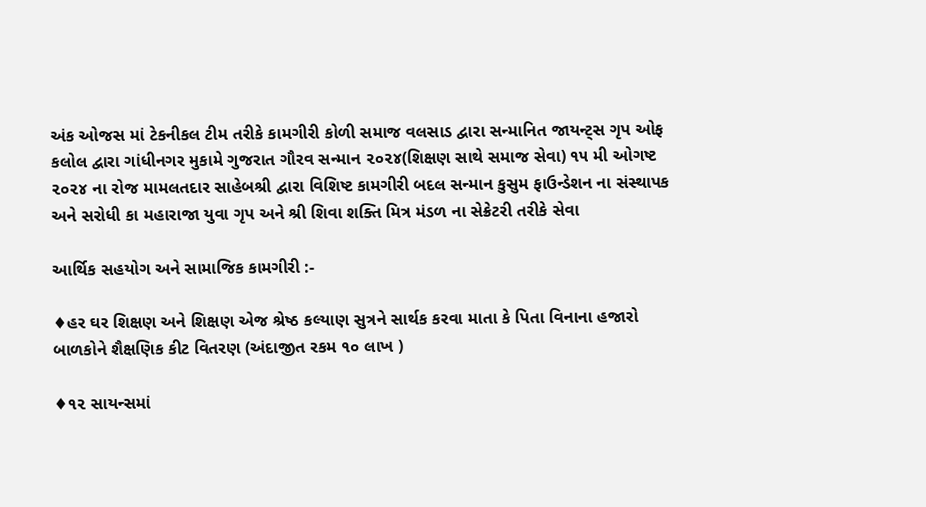અંક ઓજસ માં ટેકનીકલ ટીમ તરીકે કામગીરી કોળી સમાજ વલસાડ દ્વારા સન્માનિત જાયન્ટ્સ ગૃપ ઓફ કલોલ દ્વારા ગાંધીનગર મુકામે ગુજરાત ગૌરવ સન્માન ૨૦૨૪(શિક્ષણ સાથે સમાજ સેવા) ૧૫ મી ઓગષ્ટ ૨૦૨૪ ના રોજ મામલતદાર સાહેબશ્રી દ્વારા વિશિષ્ટ કામગીરી બદલ સન્માન કુસુમ ફાઉન્ડેશન ના સંસ્થાપક અને સરોધી કા મહારાજા યુવા ગૃપ અને શ્રી શિવા શક્તિ મિત્ર મંડળ ના સેક્રેટરી તરીકે સેવા

આર્થિક સહયોગ અને સામાજિક કામગીરી :-

♦હર ઘર શિક્ષણ અને શિક્ષણ એજ શ્રેષ્ઠ કલ્યાણ સુત્રને સાર્થક કરવા માતા કે પિતા વિનાના હજારો બાળકોને શૈક્ષણિક કીટ વિતરણ (અંદાજીત રકમ ૧૦ લાખ )

♦૧૨ સાયન્સમાં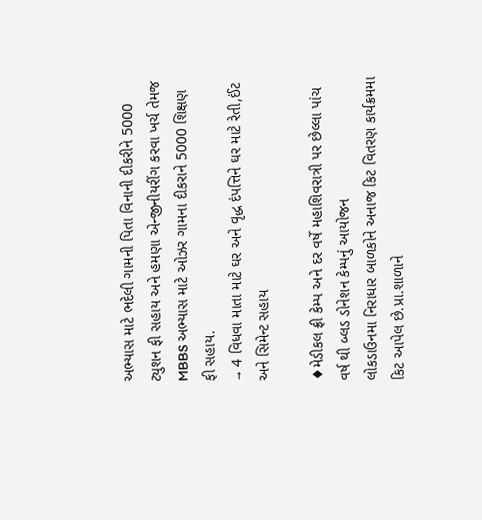અભ્યાસ માટે ભદેલી ગામની પિતા વિનાની દીકરીને 5000 ટ્યુશન ફી સહાય અને હમણા એન્જીનીયરીંગ કરવા ખર્ચ તેમજ MBBS અભ્યાસ માટે ઓઝર ગામના દીકરાને 5000 શિક્ષણ ફી સહાય.
→ 4 વિધવા માતા માટે ઘર અને વૃદ્ધ દંપત્તિને ઘર માટે રેતી,ઈંટ અને સિમેન્ટ સહાય

♦મેડીકલ ફ્રી કેમ્પ અને દર વર્ષે મહાશિવરાત્રી પર છેલ્લા પાંચ વર્ષ થી બ્લડ ડોનેશન કેમ્પનું આયોજન
લોકડાઉનમા નિરાધાર બાળકોને અનાજ કિટ વિતરણ કાર્યક્રમમા કિટ આપેલ છે.પ્રા.શાળાને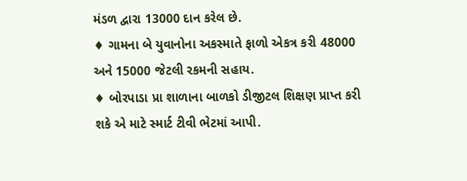મંડળ દ્વારા 13000 દાન કરેલ છે.
♦ ગામના બે યુવાનોના અકસ્માતે ફાળો એકત્ર કરી 48000 અને 15000 જેટલી રકમની સહાય.
♦ બોરપાડા પ્રા શાળાના બાળકો ડીજીટલ શિક્ષણ પ્રાપ્ત કરી શકે એ માટે સ્માર્ટ ટીવી ભેટમાં આપી.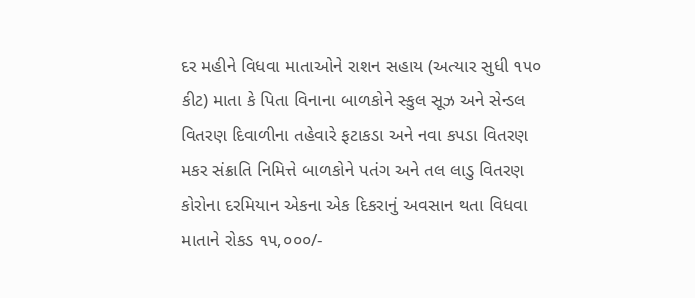દર મહીને વિધવા માતાઓને રાશન સહાય (અત્યાર સુધી ૧૫૦ કીટ) માતા કે પિતા વિનાના બાળકોને સ્કુલ સૂઝ અને સેન્ડલ વિતરણ દિવાળીના તહેવારે ફટાકડા અને નવા કપડા વિતરણ મકર સંક્રાતિ નિમિત્તે બાળકોને પતંગ અને તલ લાડુ વિતરણ કોરોના દરમિયાન એકના એક દિકરાનું અવસાન થતા વિધવા માતાને રોકડ ૧૫,૦૦૦/-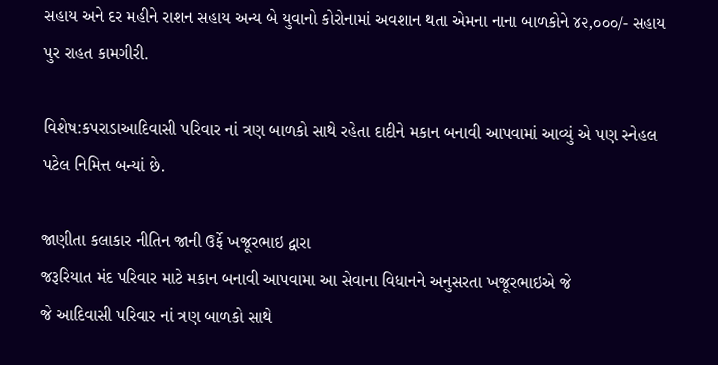સહાય અને દર મહીને રાશન સહાય અન્ય બે યુવાનો કોરોનામાં અવશાન થતા એમના નાના બાળકોને ૪૨,૦૦૦/- સહાય પુર રાહત કામગીરી.

વિશેષ:કપરાડાઆદિવાસી પરિવાર નાં ત્રણ બાળકો સાથે રહેતા દાદીને મકાન બનાવી આપવામાં આવ્યું એ પણ સ્નેહલ પટેલ નિમિત્ત બન્યાં છે.

જાણીતા કલાકાર નીતિન જાની ઉર્ફે ખજૂરભાઇ દ્વારા
જરૂરિયાત મંદ પરિવાર માટે મકાન બનાવી આપવામા આ સેવાના વિધાનને અનુસરતા ખજૂરભાઇએ જે
જે આદિવાસી પરિવાર નાં ત્રણ બાળકો સાથે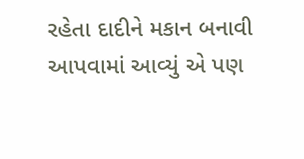રહેતા દાદીને મકાન બનાવી આપવામાં આવ્યું એ પણ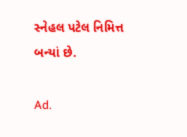સ્નેહલ પટેલ નિમિત્ત બન્યાં છે.

Ad.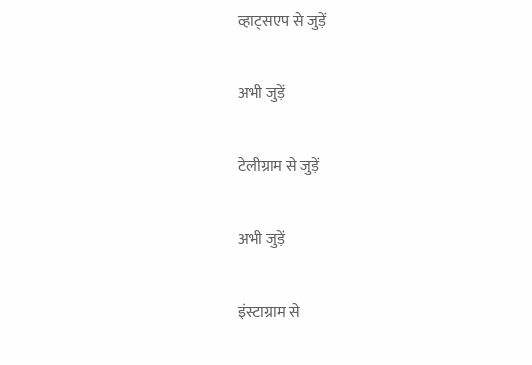व्हाट्सएप से जुड़ें

अभी जुड़ें

टेलीग्राम से जुड़ें

अभी जुड़ें

इंस्टाग्राम से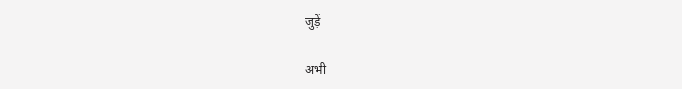जुड़ें

अभी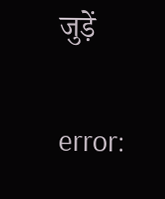जुड़ें

error: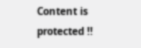Content is protected !!